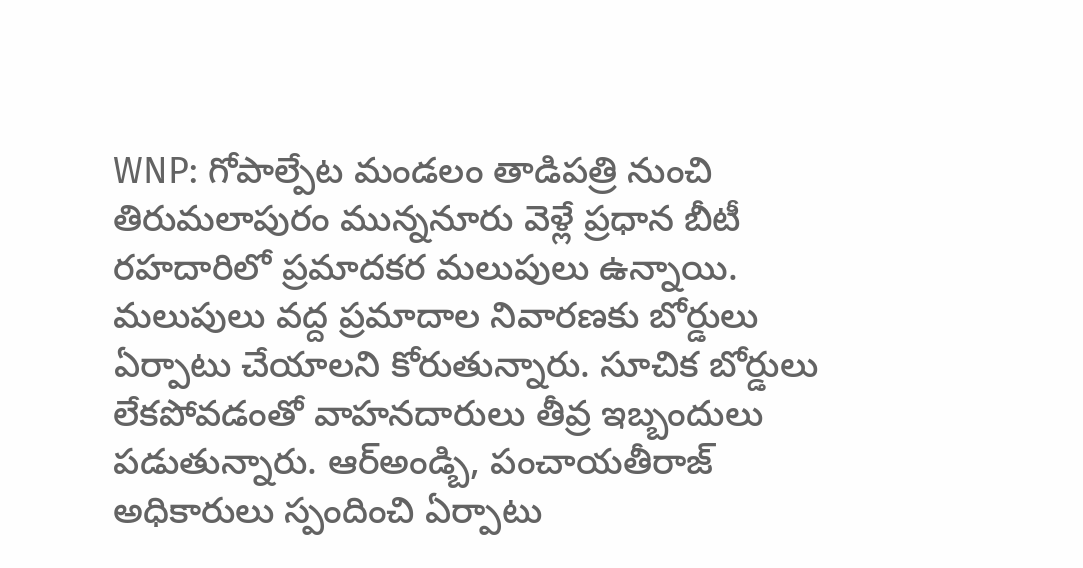WNP: గోపాల్పేట మండలం తాడిపత్రి నుంచి తిరుమలాపురం మున్ననూరు వెళ్లే ప్రధాన బీటీ రహదారిలో ప్రమాదకర మలుపులు ఉన్నాయి. మలుపులు వద్ద ప్రమాదాల నివారణకు బోర్డులు ఏర్పాటు చేయాలని కోరుతున్నారు. సూచిక బోర్డులు లేకపోవడంతో వాహనదారులు తీవ్ర ఇబ్బందులు పడుతున్నారు. ఆర్అండ్బి, పంచాయతీరాజ్ అధికారులు స్పందించి ఏర్పాటు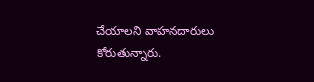చేయాలని వాహనదారులు కోరుతున్నారు.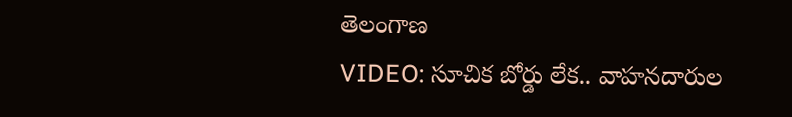తెలంగాణ
VIDEO: సూచిక బోర్డు లేక.. వాహనదారుల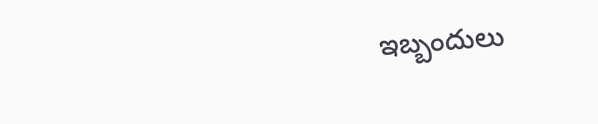ఇబ్బందులు